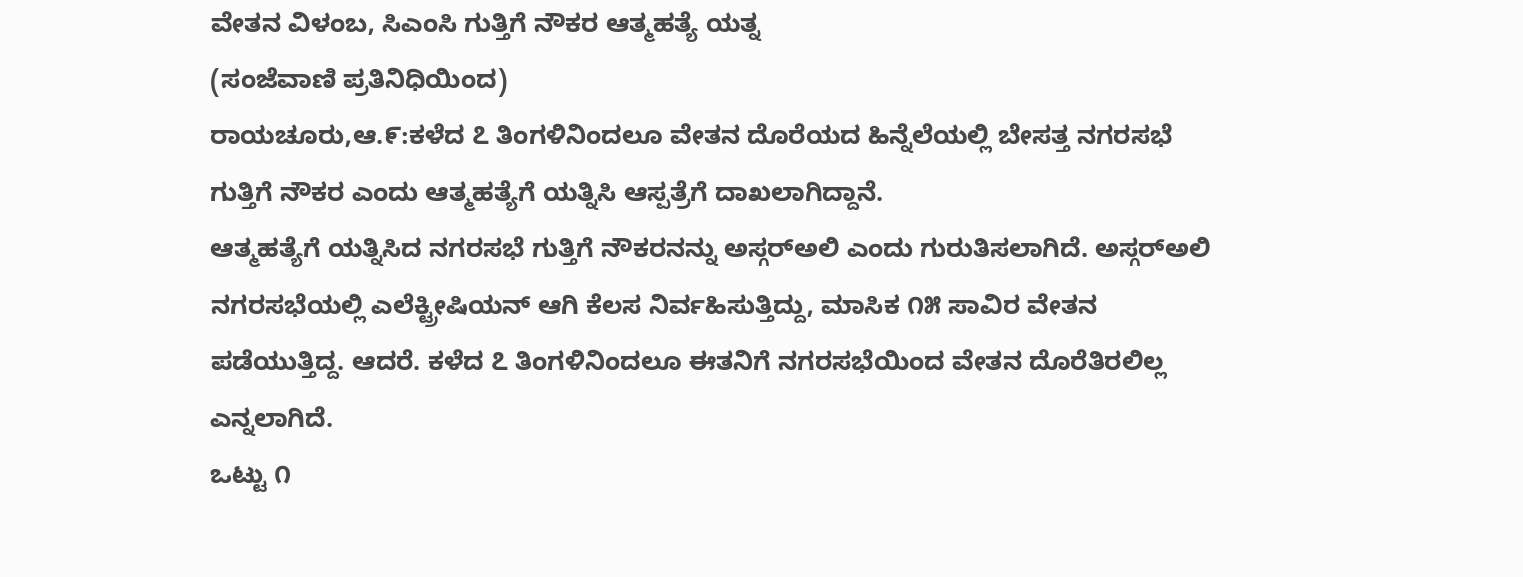ವೇತನ ವಿಳಂಬ, ಸಿಎಂಸಿ ಗುತ್ತಿಗೆ ನೌಕರ ಆತ್ಮಹತ್ಯೆ ಯತ್ನ
(ಸಂಜೆವಾಣಿ ಪ್ರತಿನಿಧಿಯಿಂದ)
ರಾಯಚೂರು,ಆ.೯:ಕಳೆದ ೭ ತಿಂಗಳಿನಿಂದಲೂ ವೇತನ ದೊರೆಯದ ಹಿನ್ನೆಲೆಯಲ್ಲಿ ಬೇಸತ್ತ ನಗರಸಭೆ ಗುತ್ತಿಗೆ ನೌಕರ ಎಂದು ಆತ್ಮಹತ್ಯೆಗೆ ಯತ್ನಿಸಿ ಆಸ್ಪತ್ರೆಗೆ ದಾಖಲಾಗಿದ್ದಾನೆ.
ಆತ್ಮಹತ್ಯೆಗೆ ಯತ್ನಿಸಿದ ನಗರಸಭೆ ಗುತ್ತಿಗೆ ನೌಕರನನ್ನು ಅಸ್ಗರ್‌ಅಲಿ ಎಂದು ಗುರುತಿಸಲಾಗಿದೆ. ಅಸ್ಗರ್‌ಅಲಿ ನಗರಸಭೆಯಲ್ಲಿ ಎಲೆಕ್ಟ್ರೀಷಿಯನ್ ಆಗಿ ಕೆಲಸ ನಿರ್ವಹಿಸುತ್ತಿದ್ದು, ಮಾಸಿಕ ೧೫ ಸಾವಿರ ವೇತನ ಪಡೆಯುತ್ತಿದ್ದ. ಆದರೆ. ಕಳೆದ ೭ ತಿಂಗಳಿನಿಂದಲೂ ಈತನಿಗೆ ನಗರಸಭೆಯಿಂದ ವೇತನ ದೊರೆತಿರಲಿಲ್ಲ ಎನ್ನಲಾಗಿದೆ.
ಒಟ್ಟು ೧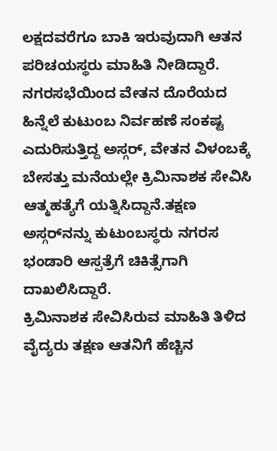ಲಕ್ಷದವರೆಗೂ ಬಾಕಿ ಇರುವುದಾಗಿ ಆತನ ಪರಿಚಯಸ್ಥರು ಮಾಹಿತಿ ನೀಡಿದ್ದಾರೆ. ನಗರಸಭೆಯಿಂದ ವೇತನ ದೊರೆಯದ ಹಿನ್ನೆಲೆ ಕುಟುಂಬ ನಿರ್ವಹಣೆ ಸಂಕಷ್ಟ ಎದುರಿಸುತ್ತಿದ್ದ ಅಸ್ಗರ್, ವೇತನ ವಿಳಂಬಕ್ಕೆ ಬೇಸತ್ತು ಮನೆಯಲ್ಲೇ ಕ್ರಿಮಿನಾಶಕ ಸೇವಿಸಿ ಆತ್ಮಹತ್ಯೆಗೆ ಯತ್ನಿಸಿದ್ದಾನೆ.ತಕ್ಷಣ ಅಸ್ಗರ್‌ನನ್ನು ಕುಟುಂಬಸ್ಥರು ನಗರಸ ಭಂಡಾರಿ ಆಸ್ಪತ್ರೆಗೆ ಚಿಕಿತ್ಸೆಗಾಗಿ ದಾಖಲಿಸಿದ್ದಾರೆ.
ಕ್ರಿಮಿನಾಶಕ ಸೇವಿಸಿರುವ ಮಾಹಿತಿ ತಿಳಿದ ವೈದ್ಯರು ತಕ್ಷಣ ಆತನಿಗೆ ಹೆಚ್ಚಿನ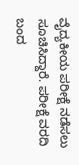ವೈದ್ಯಕೀಯ ಪರೀಕ್ಷೆ ನಡೆಸಲು ಸೂಚಿಸಿದ್ದಾರೆ. ಪರೀಕ್ಷೆ ವರದಿ ಬಂದ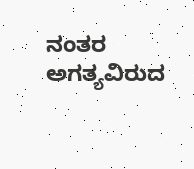ನಂತರ ಅಗತ್ಯವಿರುದ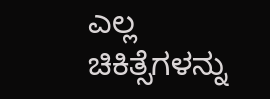ಎಲ್ಲ ಚಿಕಿತ್ಸೆಗಳನ್ನು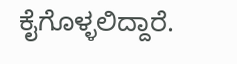ಕೈಗೊಳ್ಳಲಿದ್ದಾರೆ.